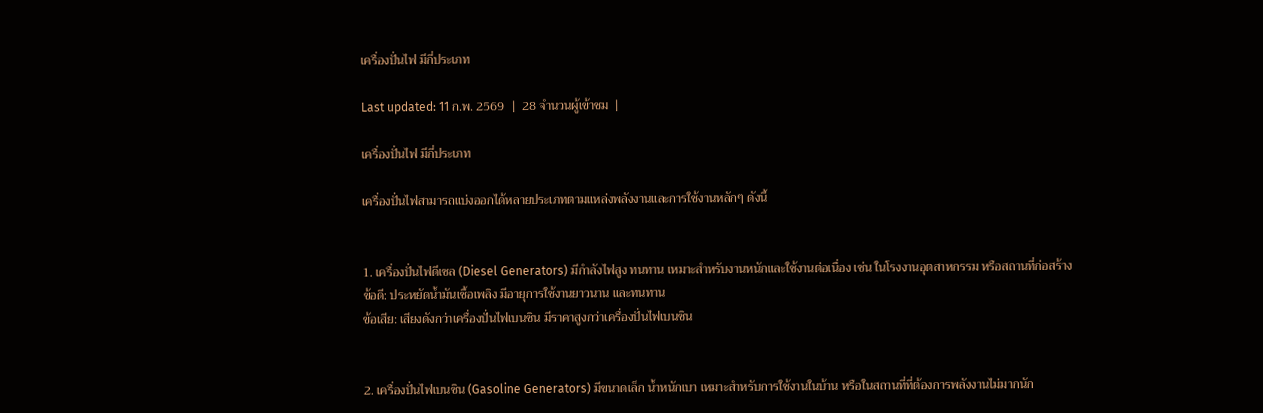เครื่องปั่นไฟ มีกี่ประเภท

Last updated: 11 ก.พ. 2569  |  28 จำนวนผู้เข้าชม  |

เครื่องปั่นไฟ มีกี่ประเภท

เครื่องปั่นไฟสามารถแบ่งออกได้หลายประเภทตามแหล่งพลังงานและการใช้งานหลักๆ ดังนี้


1. เครื่องปั่นไฟดีเซล (Diesel Generators) มีกำลังไฟสูง ทนทาน เหมาะสำหรับงานหนักและใช้งานต่อเนื่อง เช่น ในโรงงานอุตสาหกรรม หรือสถานที่ก่อสร้าง
ข้อดี: ประหยัดน้ำมันเชื้อเพลิง มีอายุการใช้งานยาวนาน และทนทาน
ข้อเสีย: เสียงดังกว่าเครื่องปั่นไฟเบนซิน มีราคาสูงกว่าเครื่องปั่นไฟเบนซิน


2. เครื่องปั่นไฟเบนซิน (Gasoline Generators) มีขนาดเล็ก น้ำหนักเบา เหมาะสำหรับการใช้งานในบ้าน หรือในสถานที่ที่ต้องการพลังงานไม่มากนัก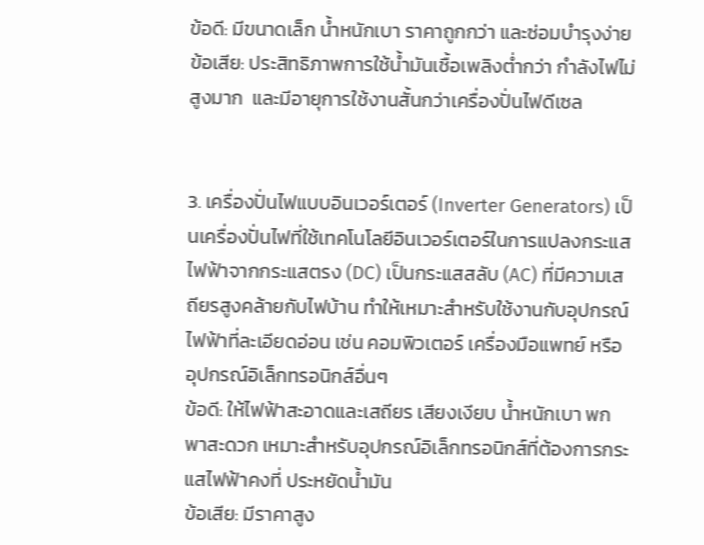ข้อดี: มีขนาดเล็ก น้ำหนักเบา ราคาถูกกว่า และซ่อมบำรุงง่าย
ข้อเสีย: ประสิทธิภาพการใช้น้ำมันเชื้อเพลิงต่ำกว่า กำลังไฟไม่สูงมาก  และมีอายุการใช้งานสั้นกว่าเครื่องปั่นไฟดีเซล


3. เครื่องปั่นไฟแบบอินเวอร์เตอร์ (Inverter Generators) เป็นเครื่องปั่นไฟที่ใช้เทคโนโลยีอินเวอร์เตอร์ในการแปลงกระแสไฟฟ้าจากกระแสตรง (DC) เป็นกระแสสลับ (AC) ที่มีความเสถียรสูงคล้ายกับไฟบ้าน ทำให้เหมาะสำหรับใช้งานกับอุปกรณ์ไฟฟ้าที่ละเอียดอ่อน เช่น คอมพิวเตอร์ เครื่องมือแพทย์ หรืออุปกรณ์อิเล็กทรอนิกส์อื่นๆ
ข้อดี: ให้ไฟฟ้าสะอาดและเสถียร เสียงเงียบ น้ำหนักเบา พกพาสะดวก เหมาะสำหรับอุปกรณ์อิเล็กทรอนิกส์ที่ต้องการกระแสไฟฟ้าคงที่ ประหยัดน้ำมัน
ข้อเสีย: มีราคาสูง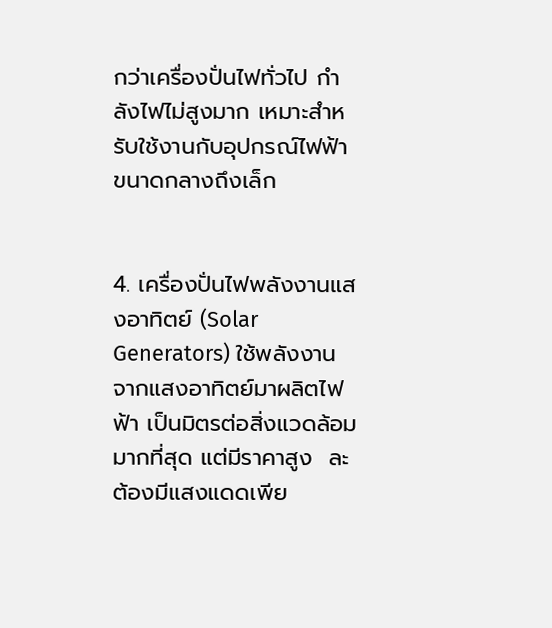กว่าเครื่องปั่นไฟทั่วไป กำลังไฟไม่สูงมาก เหมาะสำหรับใช้งานกับอุปกรณ์ไฟฟ้าขนาดกลางถึงเล็ก


4. เครื่องปั่นไฟพลังงานแสงอาทิตย์ (Solar Generators) ใช้พลังงานจากแสงอาทิตย์มาผลิตไฟฟ้า เป็นมิตรต่อสิ่งแวดล้อมมากที่สุด แต่มีราคาสูง  ละต้องมีแสงแดดเพีย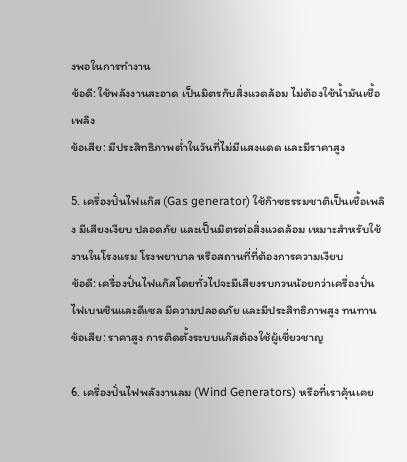งพอในการทำงาน
ข้อดี: ใช้พลังงานสะอาด เป็นมิตรกับสิ่งแวดล้อม ไม่ต้องใช้น้ำมันเชื้อเพลิง
ข้อเสีย: มีประสิทธิภาพต่ำในวันที่ไม่มีแสงแดด และมีราคาสูง

5. เครื่องปั่นไฟแก๊ส (Gas generator) ใช้ก๊าซธรรมชาติเป็นเชื้อเพลิง มีเสียงเงียบ ปลอดภัย และเป็นมิตรต่อสิ่งแวดล้อม เหมาะสำหรับใช้งานในโรงแรม โรงพยาบาล หรือสถานที่ที่ต้องการความเงียบ
ข้อดี: เครื่องปั่นไฟแก๊สโดยทั่วไปจะมีเสียงรบกวนน้อยกว่าเครื่องปั่นไฟเบนซินและดีเซล มีความปลอดภัย และมีประสิทธิภาพสูง ทนทาน
ข้อเสีย: ราคาสูง การติดตั้งระบบแก๊สต้องใช้ผู้เชี่ยวชาญ

6. เครื่องปั่นไฟพลังงานลม (Wind Generators) หรือที่เราคุ้นเคย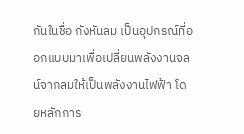กันในชื่อ กังหันลม เป็นอุปกรณ์ที่ออกแบบมาเพื่อเปลี่ยนพลังงานจลน์จากลมให้เป็นพลังงานไฟฟ้า โดยหลักการ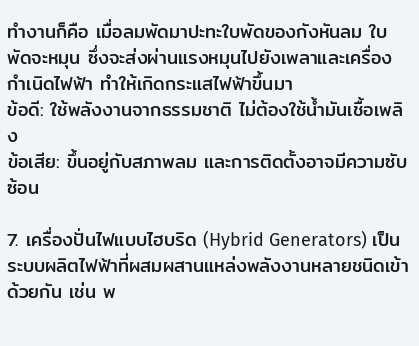ทำงานก็คือ เมื่อลมพัดมาปะทะใบพัดของกังหันลม ใบพัดจะหมุน ซึ่งจะส่งผ่านแรงหมุนไปยังเพลาและเครื่องกำเนิดไฟฟ้า ทำให้เกิดกระแสไฟฟ้าขึ้นมา
ข้อดี: ใช้พลังงานจากธรรมชาติ ไม่ต้องใช้น้ำมันเชื้อเพลิง
ข้อเสีย: ขึ้นอยู่กับสภาพลม และการติดตั้งอาจมีความซับซ้อน

7. เครื่องปั่นไฟแบบไฮบริด (Hybrid Generators) เป็นระบบผลิตไฟฟ้าที่ผสมผสานแหล่งพลังงานหลายชนิดเข้าด้วยกัน เช่น พ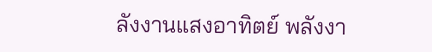ลังงานแสงอาทิตย์ พลังงา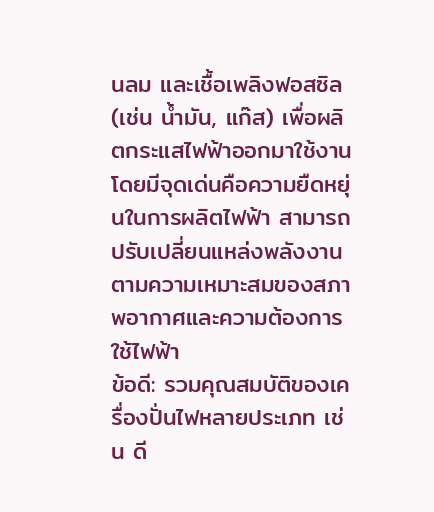นลม และเชื้อเพลิงฟอสซิล (เช่น น้ำมัน, แก๊ส) เพื่อผลิตกระแสไฟฟ้าออกมาใช้งาน โดยมีจุดเด่นคือความยืดหยุ่นในการผลิตไฟฟ้า สามารถปรับเปลี่ยนแหล่งพลังงานตามความเหมาะสมของสภาพอากาศและความต้องการใช้ไฟฟ้า
ข้อดี: รวมคุณสมบัติของเครื่องปั่นไฟหลายประเภท เช่น ดี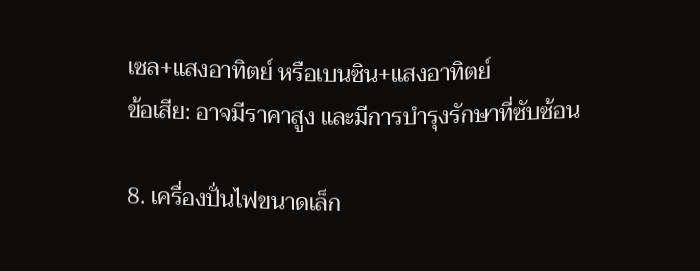เซล+แสงอาทิตย์ หรือเบนซิน+แสงอาทิตย์
ข้อเสีย: อาจมีราคาสูง และมีการบำรุงรักษาที่ซับซ้อน

8. เครื่องปั่นไฟขนาดเล็ก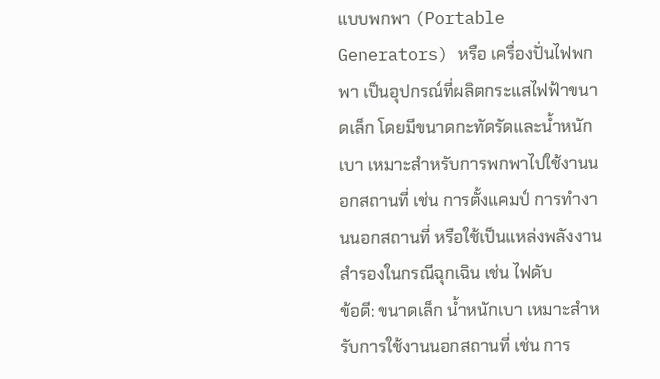แบบพกพา (Portable Generators) หรือ เครื่องปั่นไฟพกพา เป็นอุปกรณ์ที่ผลิตกระแสไฟฟ้าขนาดเล็ก โดยมีขนาดกะทัดรัดและน้ำหนักเบา เหมาะสำหรับการพกพาไปใช้งานนอกสถานที่ เช่น การตั้งแคมป์ การทำงานนอกสถานที่ หรือใช้เป็นแหล่งพลังงานสำรองในกรณีฉุกเฉิน เช่น ไฟดับ
ข้อดี: ขนาดเล็ก น้ำหนักเบา เหมาะสำหรับการใช้งานนอกสถานที่ เช่น การ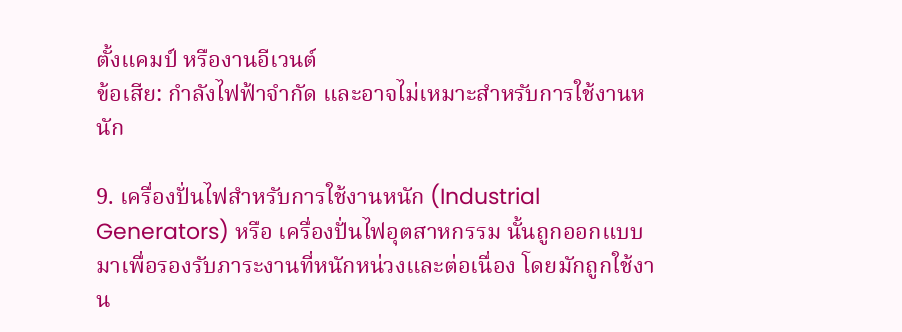ตั้งแคมป์ หรืองานอีเวนต์
ข้อเสีย: กำลังไฟฟ้าจำกัด และอาจไม่เหมาะสำหรับการใช้งานหนัก

9. เครื่องปั่นไฟสำหรับการใช้งานหนัก (Industrial Generators) หรือ เครื่องปั่นไฟอุตสาหกรรม นั้นถูกออกแบบมาเพื่อรองรับภาระงานที่หนักหน่วงและต่อเนื่อง โดยมักถูกใช้งาน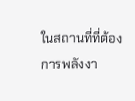ในสถานที่ที่ต้องการพลังงา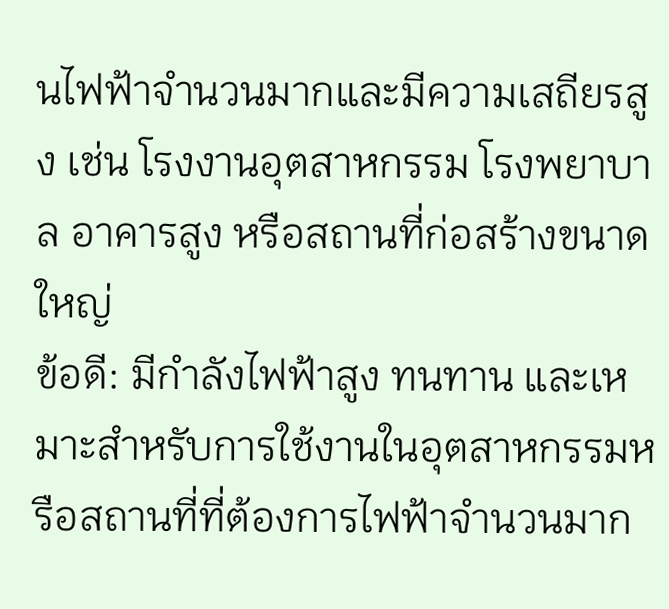นไฟฟ้าจำนวนมากและมีความเสถียรสูง เช่น โรงงานอุตสาหกรรม โรงพยาบาล อาคารสูง หรือสถานที่ก่อสร้างขนาดใหญ่
ข้อดี: มีกำลังไฟฟ้าสูง ทนทาน และเหมาะสำหรับการใช้งานในอุตสาหกรรมหรือสถานที่ที่ต้องการไฟฟ้าจำนวนมาก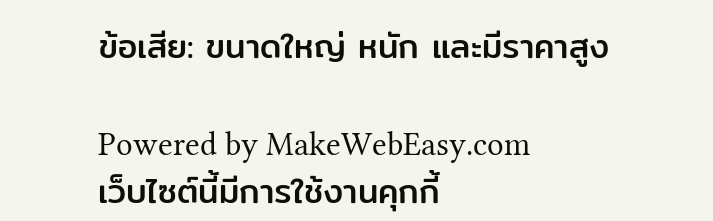ข้อเสีย: ขนาดใหญ่ หนัก และมีราคาสูง

Powered by MakeWebEasy.com
เว็บไซต์นี้มีการใช้งานคุกกี้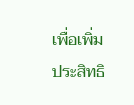เพื่อเพิ่มประสิทธิ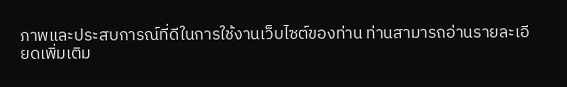ภาพและประสบการณ์ที่ดีในการใช้งานเว็บไซต์ของท่าน ท่านสามารถอ่านรายละเอียดเพิ่มเติม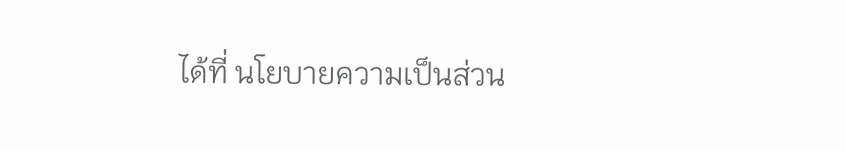ได้ที่ นโยบายความเป็นส่วน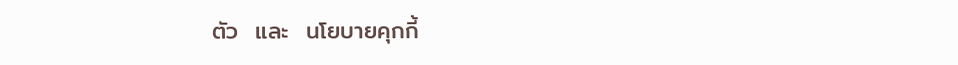ตัว  และ  นโยบายคุกกี้